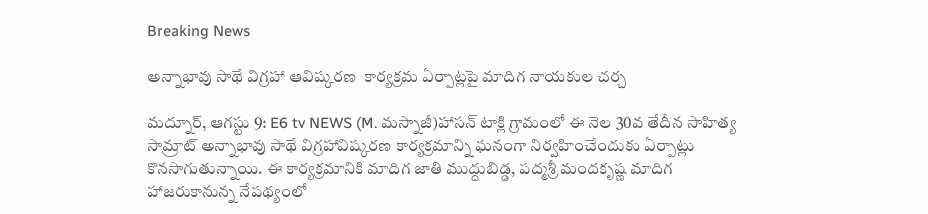Breaking News

అన్నాభావు సాథే విగ్రహా ఆవిష్కరణ  కార్యక్రమ ఏర్పాట్లపై మాదిగ నాయకుల చర్చ

మద్నూర్, ఆగస్టు 9: E6 tv NEWS (M. మస్నాజీ)హాసన్ టాక్లి గ్రామంలో ఈ నెల 30వ తేదీన సాహిత్య సామ్రాట్ అన్నాభావు సాథే విగ్రహావిష్కరణ కార్యక్రమాన్ని ఘనంగా నిర్వహించేందుకు ఏర్పాట్లు కొనసాగుతున్నాయి. ఈ కార్యక్రమానికి మాదిగ జాతి ముద్దుబిడ్డ, పద్మశ్రీ మందకృష్ణ మాదిగ హాజరుకానున్న నేపథ్యంలో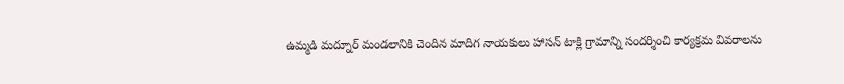ఉమ్మడి మద్నూర్ మండలానికి చెందిన మాదిగ నాయకులు హాసన్ టాక్లి గ్రామాన్ని సందర్శించి కార్యక్రమ వివరాలను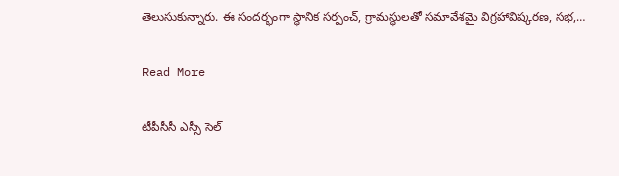తెలుసుకున్నారు. ఈ సందర్భంగా స్థానిక సర్పంచ్, గ్రామస్థులతో సమావేశమై విగ్రహావిష్కరణ, సభ,…

Read More

టీపీసీసీ ఎస్సీ సెల్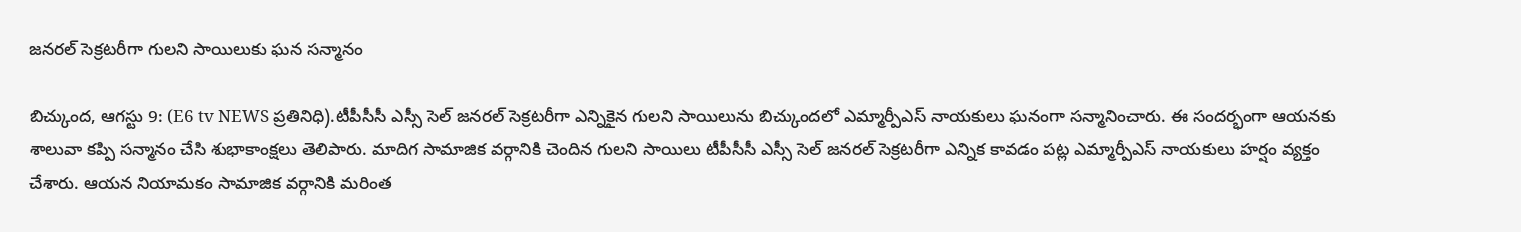జనరల్ సెక్రటరీగా గులని సాయిలుకు ఘన సన్మానం

బిచ్కుంద, ఆగస్టు 9: (E6 tv NEWS ప్రతినిధి).టీపీసీసీ ఎస్సీ సెల్ జనరల్ సెక్రటరీగా ఎన్నికైన గులని సాయిలును బిచ్కుందలో ఎమ్మార్పీఎస్ నాయకులు ఘనంగా సన్మానించారు. ఈ సందర్భంగా ఆయనకు శాలువా కప్పి సన్మానం చేసి శుభాకాంక్షలు తెలిపారు. మాదిగ సామాజిక వర్గానికి చెందిన గులని సాయిలు టీపీసీసీ ఎస్సీ సెల్ జనరల్ సెక్రటరీగా ఎన్నిక కావడం పట్ల ఎమ్మార్పీఎస్ నాయకులు హర్షం వ్యక్తం చేశారు. ఆయన నియామకం సామాజిక వర్గానికి మరింత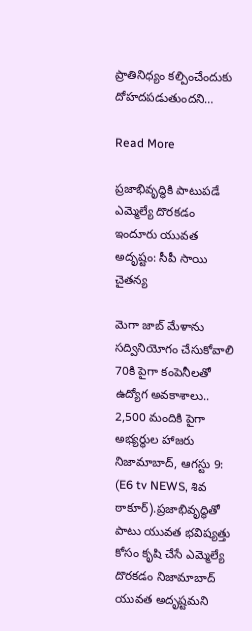ప్రాతినిధ్యం కల్పించేందుకు దోహదపడుతుందని…

Read More

ప్రజాభివృద్ధికి పాటుపడే ఎమ్మెల్యే దొరకడం ఇందూరు యువత అదృష్టం: సీపీ సాయి చైతన్య

మెగా జాబ్ మేళాను సద్వినియోగం చేసుకోవాలి 70కి పైగా కంపెనీలతో ఉద్యోగ అవకాశాలు.. 2,500 మందికి పైగా అభ్యర్థుల హాజరు నిజామాబాద్, ఆగస్టు 9: (E6 tv NEWS, శివ ఠాకూర్).ప్రజాభివృద్ధితో పాటు యువత భవిష్యత్తు కోసం కృషి చేసే ఎమ్మెల్యే దొరకడం నిజామాబాద్ యువత అదృష్టమని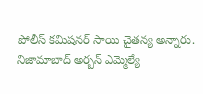పోలీస్ కమిషనర్ సాయి చైతన్య అన్నారు. నిజామాబాద్ అర్బన్ ఎమ్మెల్యే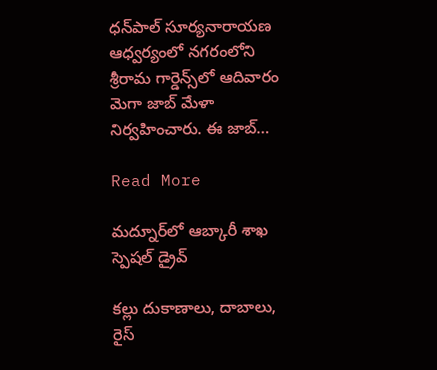ధన్‌పాల్ సూర్యనారాయణ ఆధ్వర్యంలో నగరంలోని శ్రీరామ గార్డెన్స్‌లో ఆదివారం మెగా జాబ్ మేళా నిర్వహించారు. ఈ జాబ్…

Read More

మద్నూర్‌లో ఆబ్కారీ శాఖ స్పెషల్ డ్రైవ్

కల్లు దుకాణాలు, దాబాలు, రైస్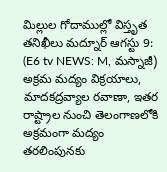మిల్లుల గోదాముల్లో విస్తృత తనిఖీలు మద్నూర్ ఆగస్టు 9: (E6 tv NEWS: M, మస్నాజీ) అక్రమ మద్యం విక్రయాలు, మాదకద్రవ్యాల రవాణా, ఇతర రాష్ట్రాల నుంచి తెలంగాణలోకి అక్రమంగా మద్యం తరలింపునకు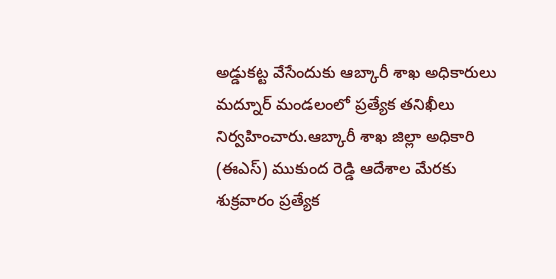అడ్డుకట్ట వేసేందుకు ఆబ్కారీ శాఖ అధికారులు మద్నూర్ మండలంలో ప్రత్యేక తనిఖీలు నిర్వహించారు.ఆబ్కారీ శాఖ జిల్లా అధికారి (ఈఎస్) ముకుంద రెడ్డి ఆదేశాల మేరకు శుక్రవారం ప్రత్యేక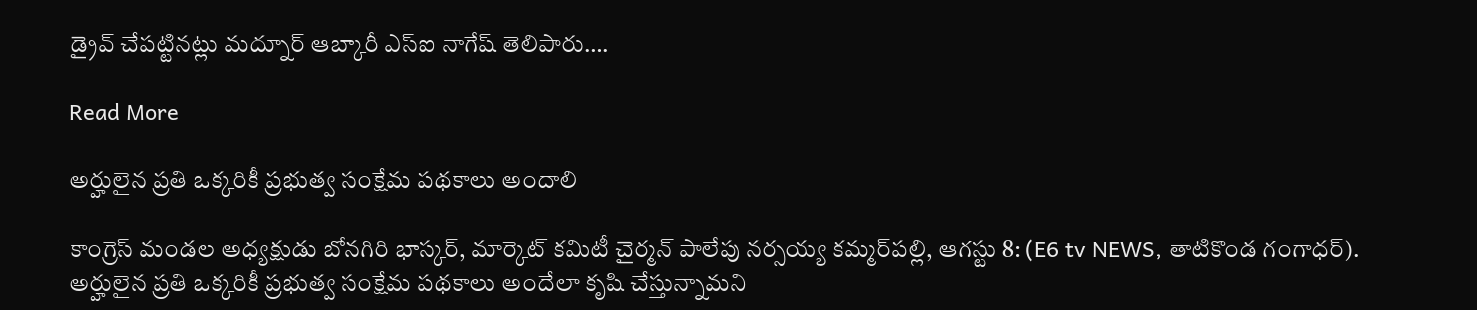డ్రైవ్ చేపట్టినట్లు మద్నూర్ ఆబ్కారీ ఎస్‌ఐ నాగేష్ తెలిపారు….

Read More

అర్హులైన ప్రతి ఒక్కరికీ ప్రభుత్వ సంక్షేమ పథకాలు అందాలి

కాంగ్రెస్ మండల అధ్యక్షుడు బోనగిరి భాస్కర్, మార్కెట్ కమిటీ చైర్మన్ పాలేపు నర్సయ్య కమ్మర్‌పల్లి, ఆగస్టు 8: (E6 tv NEWS, తాటికొండ గంగాధర్). అర్హులైన ప్రతి ఒక్కరికీ ప్రభుత్వ సంక్షేమ పథకాలు అందేలా కృషి చేస్తున్నామని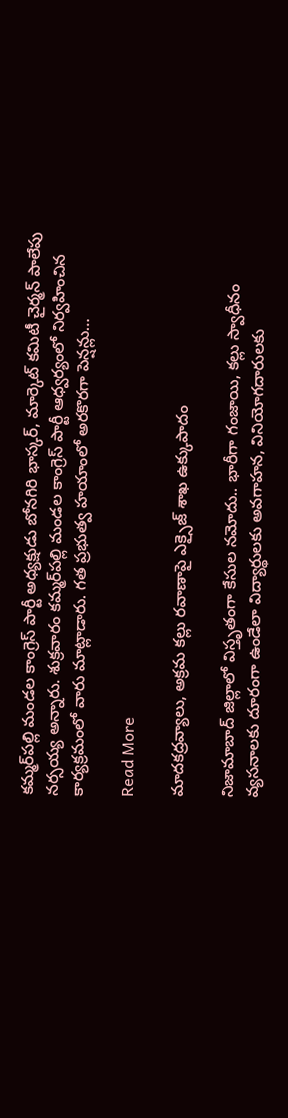కమ్మర్‌పల్లి మండల కాంగ్రెస్ పార్టీ అధ్యక్షుడు బోనగిరి భాస్కర్, మార్కెట్ కమిటీ చైర్మన్ పాలేపు నర్సయ్య అన్నారు. శుక్రవారం కమ్మర్‌పల్లి మండల కాంగ్రెస్ పార్టీ ఆధ్వర్యంలో నిర్వహించిన కార్యక్రమంలో వారు మాట్లాడారు. గత ప్రభుత్వ హయాంలో అరకొరగా పెన్షన్లు…

Read More

మాదకద్రవ్యాలు, అక్రమ కల్లు రవాణాపై ఎక్సైజ్‌ శాఖ ఉక్కుపాదం

నిజామాబాద్ జిల్లాలో విస్తృతంగా కేసుల నమోదు.. భారీగా గంజాయి, కల్లు స్వాధీనం వ్యసనాలకు దూరంగా ఉండేలా విద్యార్థులకు అవగాహన, వినియోగదారులకు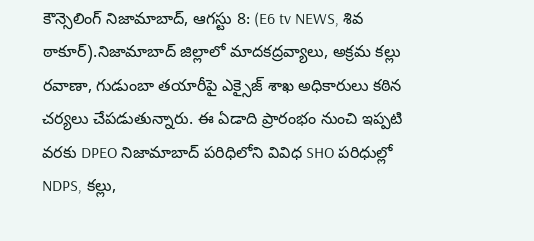కౌన్సెలింగ్ నిజామాబాద్, ఆగస్టు 8: (E6 tv NEWS, శివ ఠాకూర్).నిజామాబాద్ జిల్లాలో మాదకద్రవ్యాలు, అక్రమ కల్లు రవాణా, గుడుంబా తయారీపై ఎక్సైజ్‌ శాఖ అధికారులు కఠిన చర్యలు చేపడుతున్నారు. ఈ ఏడాది ప్రారంభం నుంచి ఇప్పటి వరకు DPEO నిజామాబాద్ పరిధిలోని వివిధ SHO పరిధుల్లో NDPS, కల్లు,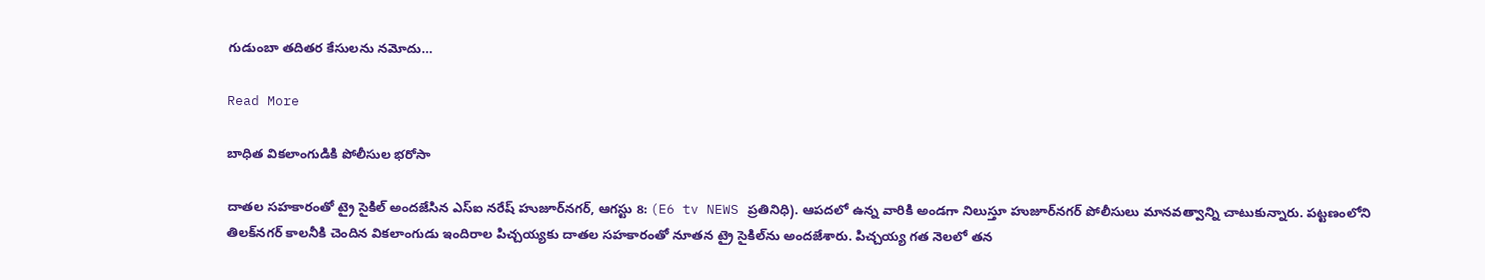గుడుంబా తదితర కేసులను నమోదు…

Read More

బాధిత వికలాంగుడికి పోలీసుల భరోసా

దాతల సహకారంతో ట్రై సైకిల్ అందజేసిన ఎస్ఐ నరేష్ హుజూర్‌నగర్, ఆగస్టు 8: (E6 tv NEWS ప్రతినిధి). ఆపదలో ఉన్న వారికి అండగా నిలుస్తూ హుజూర్‌నగర్ పోలీసులు మానవత్వాన్ని చాటుకున్నారు. పట్టణంలోని తిలక్‌నగర్ కాలనీకి చెందిన వికలాంగుడు ఇందిరాల పిచ్చయ్యకు దాతల సహకారంతో నూతన ట్రై సైకిల్‌ను అందజేశారు. పిచ్చయ్య గత నెలలో తన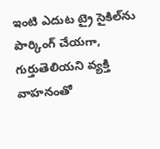ఇంటి ఎదుట ట్రై సైకిల్‌ను పార్కింగ్ చేయగా, గుర్తుతెలియని వ్యక్తి వాహనంతో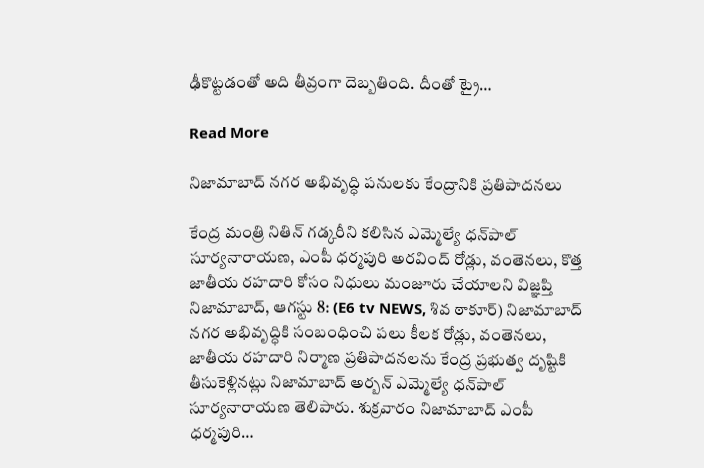ఢీకొట్టడంతో అది తీవ్రంగా దెబ్బతింది. దీంతో ట్రై…

Read More

నిజామాబాద్ నగర అభివృద్ధి పనులకు కేంద్రానికి ప్రతిపాదనలు

కేంద్ర మంత్రి నితిన్ గడ్కరీని కలిసిన ఎమ్మెల్యే ధన్‌పాల్ సూర్యనారాయణ, ఎంపీ ధర్మపురి అరవింద్ రోడ్లు, వంతెనలు, కొత్త జాతీయ రహదారి కోసం నిధులు మంజూరు చేయాలని విజ్ఞప్తి నిజామాబాద్, ఆగస్టు 8: (E6 tv NEWS, శివ ఠాకూర్) నిజామాబాద్ నగర అభివృద్ధికి సంబంధించి పలు కీలక రోడ్లు, వంతెనలు, జాతీయ రహదారి నిర్మాణ ప్రతిపాదనలను కేంద్ర ప్రభుత్వ దృష్టికి తీసుకెళ్లినట్లు నిజామాబాద్ అర్బన్ ఎమ్మెల్యే ధన్‌పాల్ సూర్యనారాయణ తెలిపారు. శుక్రవారం నిజామాబాద్ ఎంపీ ధర్మపురి…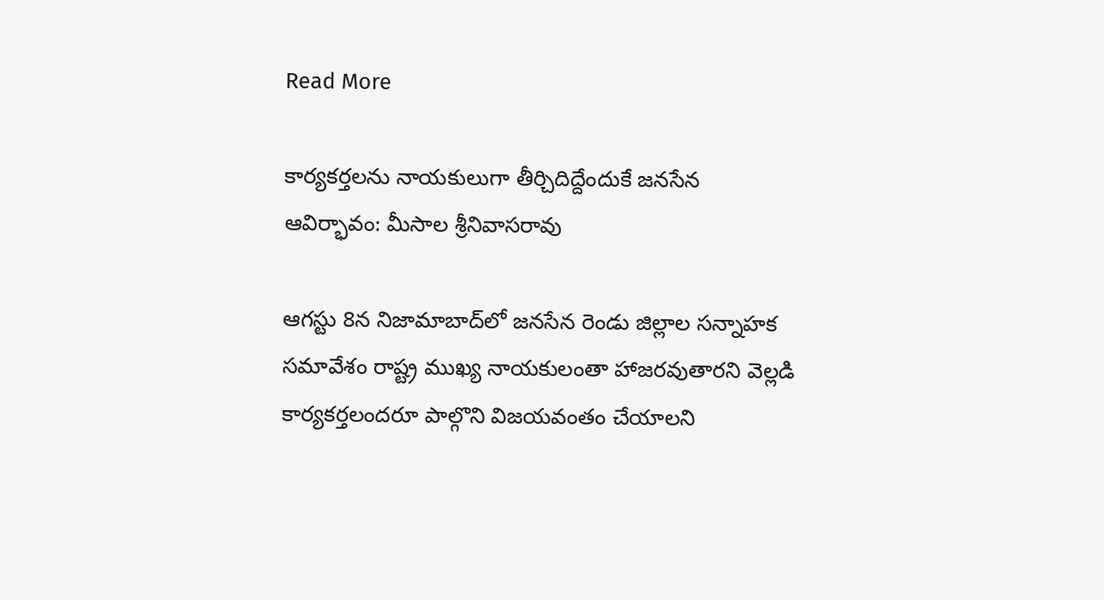Read More

కార్యకర్తలను నాయకులుగా తీర్చిదిద్దేందుకే జనసేన ఆవిర్భావం: మీసాల శ్రీనివాసరావు

ఆగస్టు 8న నిజామాబాద్‌లో జనసేన రెండు జిల్లాల సన్నాహక సమావేశం రాష్ట్ర ముఖ్య నాయకులంతా హాజరవుతారని వెల్లడి కార్యకర్తలందరూ పాల్గొని విజయవంతం చేయాలని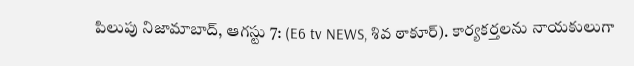పిలుపు నిజామాబాద్, ఆగస్టు 7: (E6 tv NEWS, శివ ఠాకూర్). కార్యకర్తలను నాయకులుగా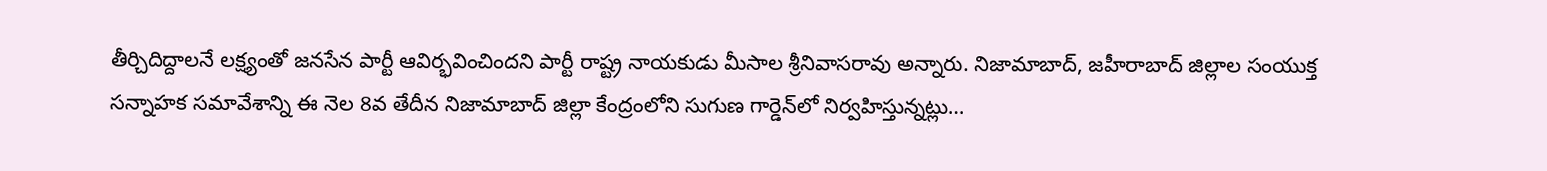తీర్చిదిద్దాలనే లక్ష్యంతో జనసేన పార్టీ ఆవిర్భవించిందని పార్టీ రాష్ట్ర నాయకుడు మీసాల శ్రీనివాసరావు అన్నారు. నిజామాబాద్, జహీరాబాద్ జిల్లాల సంయుక్త సన్నాహక సమావేశాన్ని ఈ నెల 8వ తేదీన నిజామాబాద్ జిల్లా కేంద్రంలోని సుగుణ గార్డెన్‌లో నిర్వహిస్తున్నట్లు…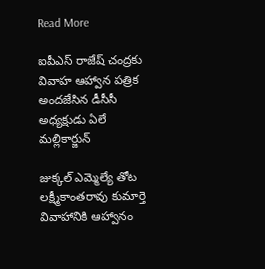Read More

ఐపీఎస్ రాజేష్ చంద్రకు వివాహ ఆహ్వాన పత్రిక అందజేసిన డీసీసీ అధ్యక్షుడు ఏలే మల్లికార్జున్

జుక్కల్ ఎమ్మెల్యే తోట లక్ష్మీకాంతరావు కుమార్తె వివాహానికి ఆహ్వానం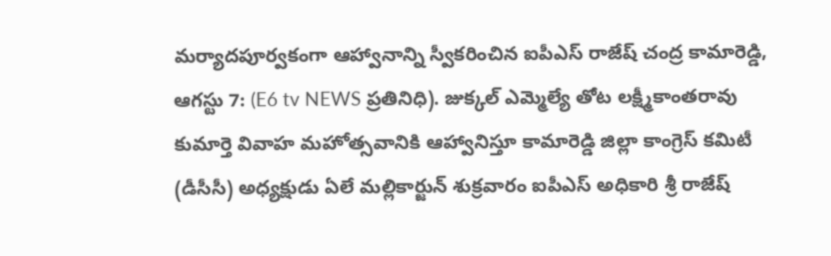మర్యాదపూర్వకంగా ఆహ్వానాన్ని స్వీకరించిన ఐపీఎస్ రాజేష్ చంద్ర కామారెడ్డి, ఆగస్టు 7: (E6 tv NEWS ప్రతినిధి). జుక్కల్ ఎమ్మెల్యే తోట లక్ష్మీకాంతరావు కుమార్తె వివాహ మహోత్సవానికి ఆహ్వానిస్తూ కామారెడ్డి జిల్లా కాంగ్రెస్ కమిటీ (డీసీసీ) అధ్యక్షుడు ఏలే మల్లికార్జున్ శుక్రవారం ఐపీఎస్ అధికారి శ్రీ రాజేష్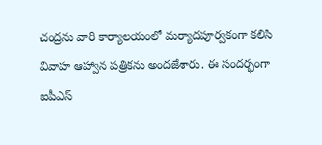చంద్రను వారి కార్యాలయంలో మర్యాదపూర్వకంగా కలిసి వివాహ ఆహ్వాన పత్రికను అందజేశారు. ఈ సందర్భంగా ఐపీఎస్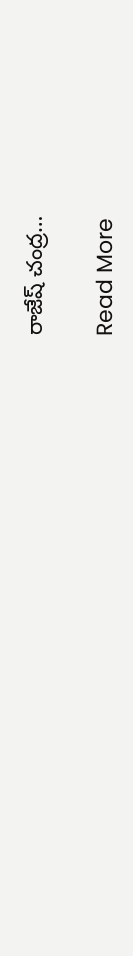రాజేష్ చంద్ర…

Read More